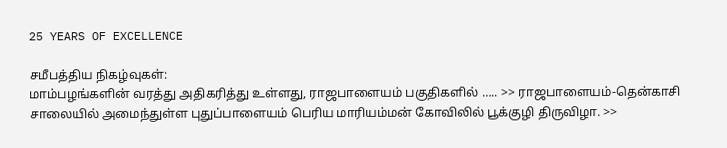25 YEARS OF EXCELLENCE

சமீபத்திய நிகழ்வுகள்:
மாம்பழங்களின் வரத்து அதிகரித்து உள்ளது, ராஜபாளையம் பகுதிகளில் ….. >> ராஜபாளையம்-தென்காசி சாலையில் அமைந்துள்ள புதுப்பாளையம் பெரிய மாரியம்மன் கோவிலில் பூக்குழி திருவிழா. >>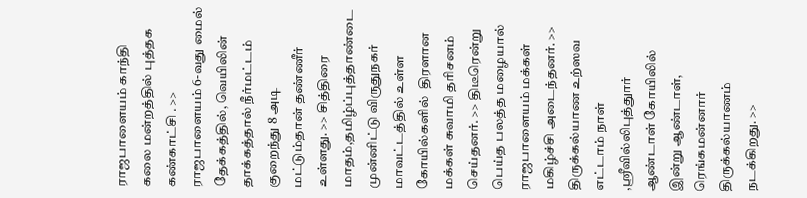ராஜபாளையம் காந்தி கலை மன்றத்தில் புத்தக கண்காட்சி . >> ராஜபாளையம் 6-வது மைல் தேக்கத்தில், வெயிலின் தாக்கத்தால் நீர்மட்டம் குறைந்து 8 அடி மட்டும்தான் தண்ணீர் உள்ளது. >> சித்திரை மாதம்,தமிழ்ப்புத்தாண்டை முன்னிட்டு விருதுநகர் மாவட்டத்தில் உள்ள கோயில்களில்  திரளான மக்கள் சுவாமி தரிசனம் செய்தனர். >> திடீரென்று பெய்த பலத்த மழையால்  ராஜபாளையம் மக்கள் மகிழ்ச்சி அடைந்தனர். >> திருக்கல்யாண உற்ஸவ எட்டாம் நாள் ,ஸ்ரீவில்லிபுத்துார் ஆண்டாள் கோயிலில் இன்று ஆண்டாள், ரெங்கமன்னார் திருக்கல்யாணம் நடக்கிறது. >>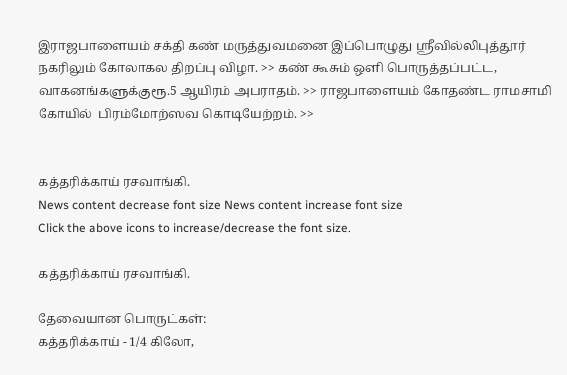இராஜபாளையம் சக்தி கண் மருத்துவமனை இப்பொழுது ஸ்ரீவில்லிபுத்தூர் நகரிலும் கோலாகல திறப்பு விழா. >> கண் கூசும் ஒளி பொருத்தப்பட்ட, வாகனங்களுக்குரூ.5 ஆயிரம் அபராதம். >> ராஜபாளையம் கோதண்ட ராமசாமி கோயில்  பிரம்மோற்ஸவ கொடியேற்றம். >>


கத்தரிக்காய் ரசவாங்கி.
News content decrease font size News content increase font size
Click the above icons to increase/decrease the font size.

கத்தரிக்காய் ரசவாங்கி.

தேவையான பொருட்கள்:
கத்தரிக்காய் - 1/4 கிலோ,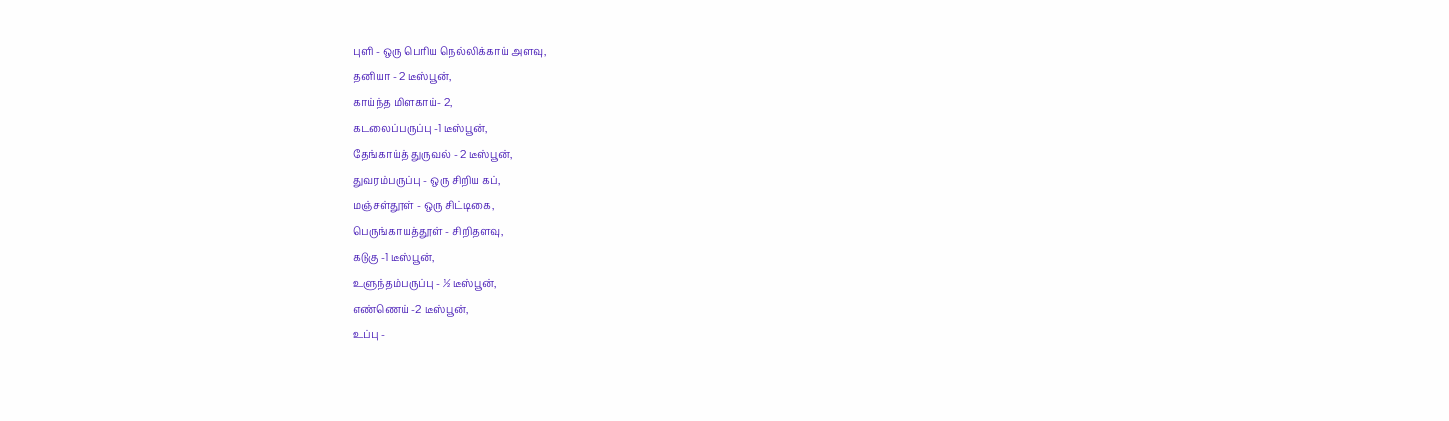புளி - ஒரு பெரிய நெல்லிக்காய் அளவு,
தனியா - 2 டீஸ்பூன்,
காய்ந்த மிளகாய்- 2,
கடலைப்பருப்பு -1 டீஸ்பூன்,
தேங்காய்த் துருவல் - 2 டீஸ்பூன்,
துவரம்பருப்பு - ஒரு சிறிய கப்,
மஞ்சள்தூள் - ஒரு சிட்டிகை,
பெருங்காயத்தூள் - சிறிதளவு,
கடுகு -1 டீஸ்பூன்,
உளுந்தம்பருப்பு - ½ டீஸ்பூன்,
எண்ணெய் -2 டீஸ்பூன்,
உப்பு -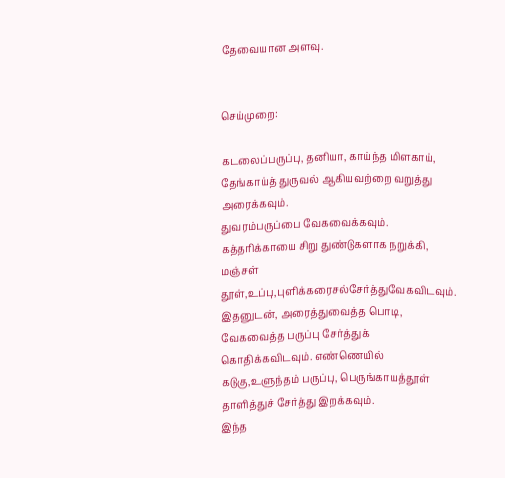தேவையான அளவு.


செய்முறை:

கடலைப்பருப்பு, தனியா, காய்ந்த மிளகாய், தேங்காய்த் துருவல் ஆகியவற்றை வறுத்து அரைக்கவும்.
துவரம்பருப்பை வேகவைக்கவும். கத்தரிக்காயை சிறு துண்டுகளாக நறுக்கி, மஞ்சள் தூள்,உப்பு,புளிக்கரைசல்சேர்த்துவேகவிடவும்.
இதனுடன், அரைத்துவைத்த பொடி, வேகவைத்த பருப்பு சேர்த்துக் கொதிக்கவிடவும். எண்ணெயில் கடுகு,உளுந்தம் பருப்பு, பெருங்காயத்தூள் தாளித்துச் சேர்த்து இறக்கவும்.
இந்த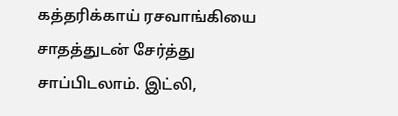கத்தரிக்காய் ரசவாங்கியை சாதத்துடன் சேர்த்து சாப்பிடலாம். இட்லி,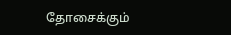தோசைக்கும்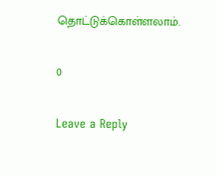தொட்டுக்கொள்ளலாம்.

0

Leave a Reply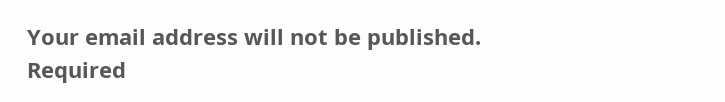Your email address will not be published. Required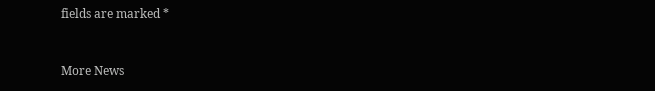fields are marked *


More News